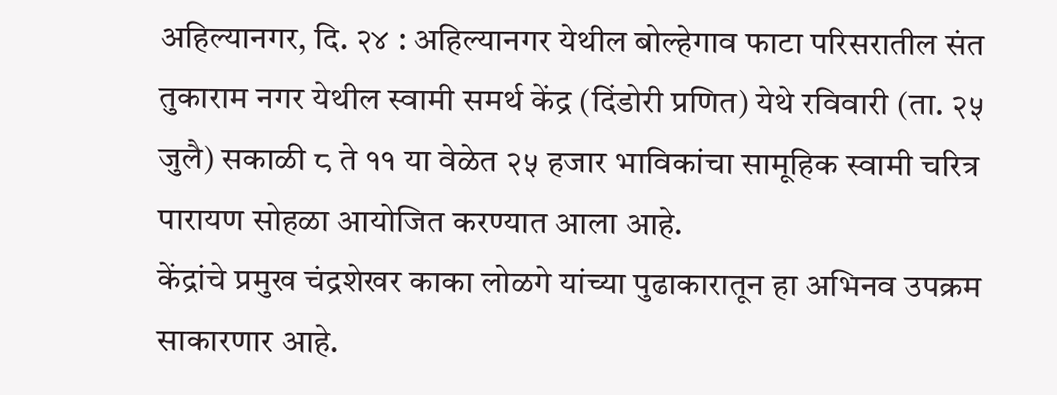अहिल्यानगर, दि. २४ : अहिल्यानगर येथील बोल्हेगाव फाटा परिसरातील संत तुकाराम नगर येथील स्वामी समर्थ केंद्र (दिंडोरी प्रणित) येथे रविवारी (ता. २५ जुलै) सकाळी ८ ते ११ या वेळेत २५ हजार भाविकांचा सामूहिक स्वामी चरित्र पारायण सोहळा आयोजित करण्यात आला आहे.
केंद्रांचे प्रमुख चंद्रशेखर काका लोळगे यांच्या पुढाकारातून हा अभिनव उपक्रम साकारणार आहे.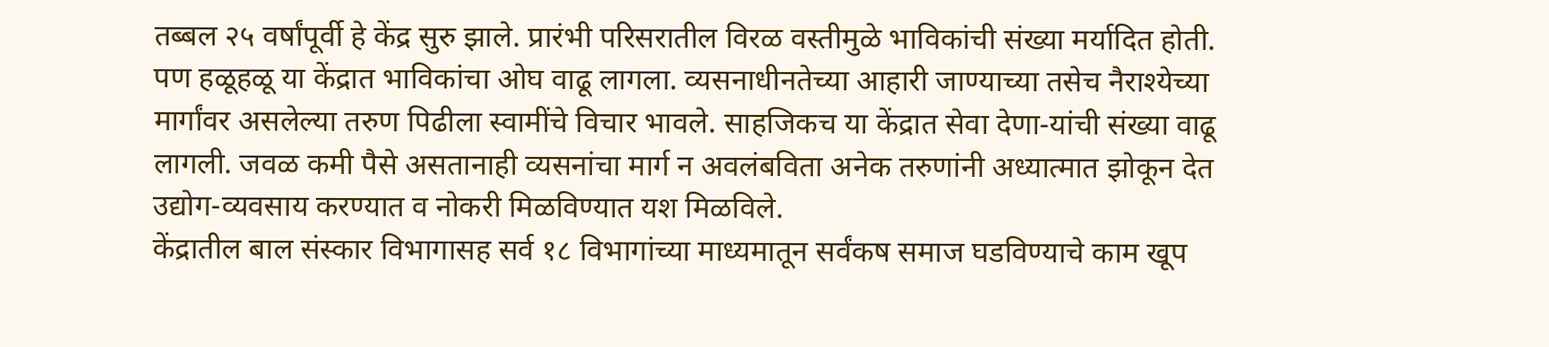तब्बल २५ वर्षांपूर्वी हे केंद्र सुरु झाले. प्रारंभी परिसरातील विरळ वस्तीमुळे भाविकांची संख्या मर्यादित होती. पण हळूहळू या केंद्रात भाविकांचा ओघ वाढू लागला. व्यसनाधीनतेच्या आहारी जाण्याच्या तसेच नैराश्येच्या मार्गांवर असलेल्या तरुण पिढीला स्वामींचे विचार भावले. साहजिकच या केंद्रात सेवा देणा-यांची संख्या वाढू लागली. जवळ कमी पैसे असतानाही व्यसनांचा मार्ग न अवलंबविता अनेक तरुणांनी अध्यात्मात झोकून देत उद्योग-व्यवसाय करण्यात व नोकरी मिळविण्यात यश मिळविले.
केंद्रातील बाल संस्कार विभागासह सर्व १८ विभागांच्या माध्यमातून सर्वंकष समाज घडविण्याचे काम खूप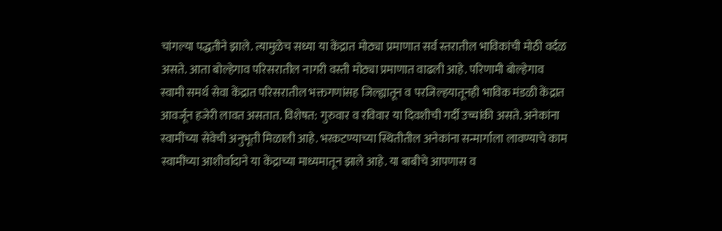चांगल्या पद्धतीने झाले. त्यामुळेच सध्या या केंद्रात मोठ्या प्रमाणात सर्व स्तरातील भाविकांची मोठी वर्दळ असते. आता बोल्हेगाव परिसरातील नागरी वस्ती मोठ्या प्रमाणात वाढली आहे. परिणामी बोल्हेगाव स्वामी समर्थ सेवा केंद्रात परिसरातील भक्तगणांसह जिल्ह्यातून व परजिल्हयातूनही भाविक मंडळी केंद्रात आवर्जून हजेरी लावत असतात. विशेषत: गुरुवार व रविवार या दिवशीची गर्दी उच्चांकी असते. अनेकांना स्वामींच्या सेवेची अनुभूती मिळाली आहे. भरकटण्याच्या स्थितीतील अनेकांना सन्मार्गाला लावण्याचे काम स्वामींच्या आशीर्वादाने या केंद्राच्या माध्यमातून झाले आहे. या बाबीचे आपणास व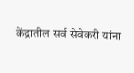केंद्रातील सर्व सेवेकरी यांना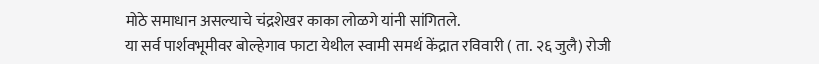मोठे समाधान असल्याचे चंद्रशेखर काका लोळगे यांनी सांगितले.
या सर्व पार्शवभूमीवर बोल्हेगाव फाटा येथील स्वामी समर्थ केंद्रात रविवारी ( ता. २६ जुलै) रोजी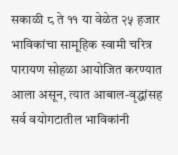सकाळी ८ ते ११ या वेळेत २५ हजार भाविकांचा सामूहिक स्वामी चरित्र पारायण सोहळा आयोजित करण्यात आला असून, त्यात आबाल-वृद्धांसह सर्व वयोगटातील भाविकांनी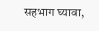सहभाग घ्यावा,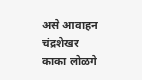असे आवाहन चंद्रशेखर काका लोळगे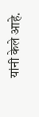यांनी केले आहे.